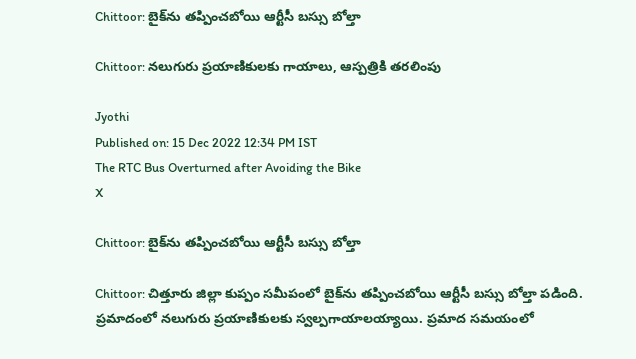Chittoor: బైక్‌ను తప్పించబోయి ఆర్టీసీ బస్సు బోల్తా

Chittoor: నలుగురు ప్రయాణికులకు గాయాలు, ఆస్పత్రికి తరలింపు

Jyothi
Published on: 15 Dec 2022 12:34 PM IST
The RTC Bus Overturned after Avoiding the Bike
X

Chittoor: బైక్‌ను తప్పించబోయి ఆర్టీసీ బస్సు బోల్తా

Chittoor: చిత్తూరు జిల్లా కుప్పం సమీపంలో బైక్‌ను తప్పించబోయి ఆర్టీసీ బస్సు బోల్తా పడింది. ప్రమాదంలో నలుగురు ప్రయాణికులకు స్వల్పగాయాలయ్యాయి. ప్రమాద సమయంలో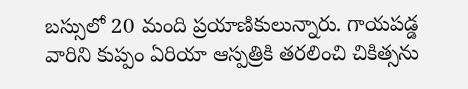బస్సులో 20 మంది ప్రయాణికులున్నారు. గాయపడ్డ వారిని కుప్పం ఏరియా ఆస్పత్రికి తరలించి చికిత్సను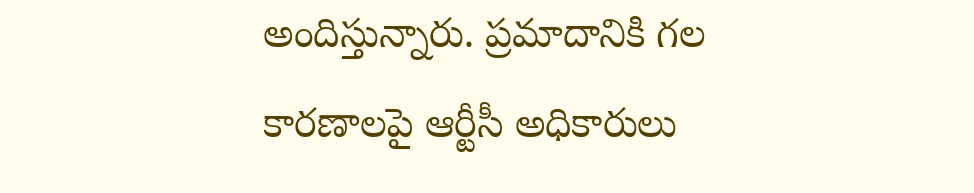అందిస్తున్నారు. ప్రమాదానికి గల కారణాలపై ఆర్టీసీ అధికారులు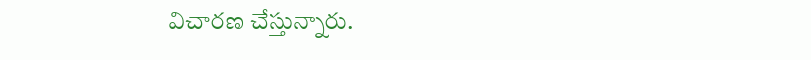విచారణ చేస్తున్నారు.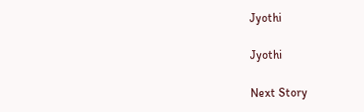Jyothi

Jyothi

Next Story